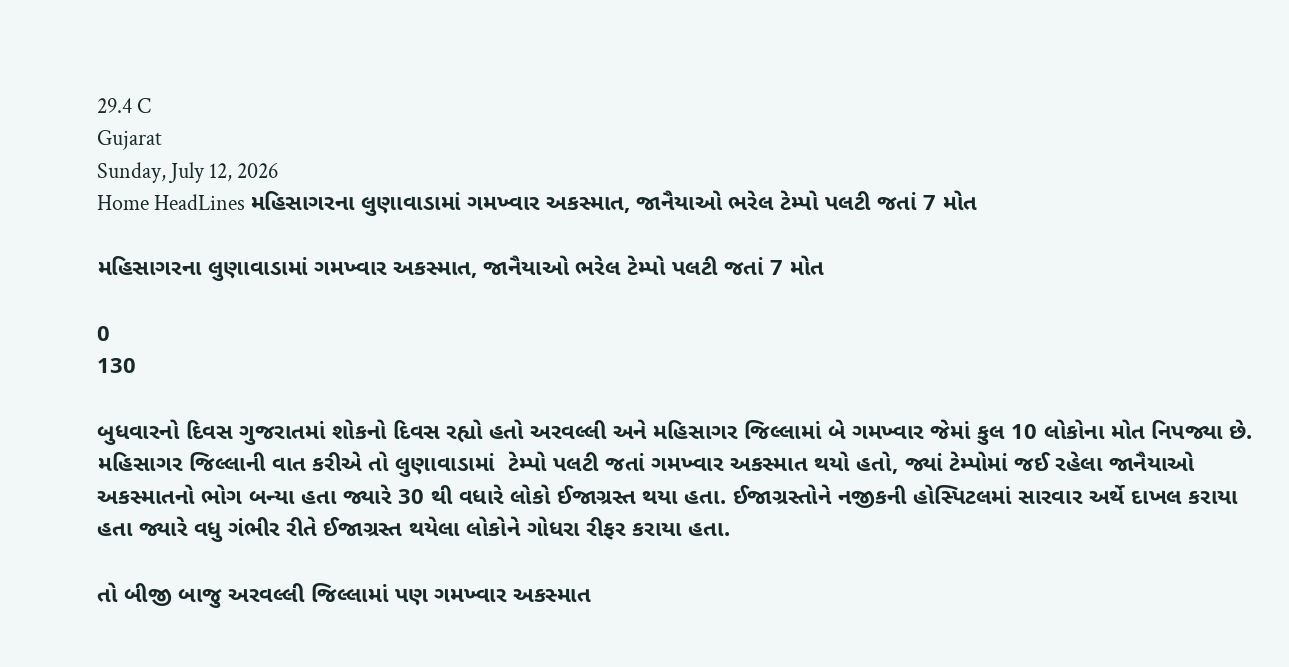29.4 C
Gujarat
Sunday, July 12, 2026
Home HeadLines મહિસાગરના લુણાવાડામાં ગમખ્વાર અકસ્માત, જાનૈયાઓ ભરેલ ટેમ્પો પલટી જતાં 7 મોત

મહિસાગરના લુણાવાડામાં ગમખ્વાર અકસ્માત, જાનૈયાઓ ભરેલ ટેમ્પો પલટી જતાં 7 મોત

0
130

બુધવારનો દિવસ ગુજરાતમાં શોકનો દિવસ રહ્યો હતો અરવલ્લી અને મહિસાગર જિલ્લામાં બે ગમખ્વાર જેમાં કુલ 10 લોકોના મોત નિપજ્યા છે. મહિસાગર જિલ્લાની વાત કરીએ તો લુણાવાડામાં  ટેમ્પો પલટી જતાં ગમખ્વાર અકસ્માત થયો હતો, જ્યાં ટેમ્પોમાં જઈ રહેલા જાનૈયાઓ અકસ્માતનો ભોગ બન્યા હતા જ્યારે 30 થી વધારે લોકો ઈજાગ્રસ્ત થયા હતા. ઈજાગ્રસ્તોને નજીકની હોસ્પિટલમાં સારવાર અર્થે દાખલ કરાયા હતા જ્યારે વધુ ગંભીર રીતે ઈજાગ્રસ્ત થયેલા લોકોને ગોધરા રીફર કરાયા હતા.

તો બીજી બાજુ અરવલ્લી જિલ્લામાં પણ ગમખ્વાર અકસ્માત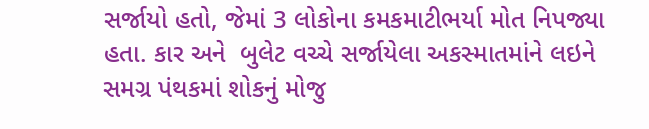સર્જાયો હતો, જેમાં 3 લોકોના કમકમાટીભર્યા મોત નિપજ્યા હતા. કાર અને  બુલેટ વચ્ચે સર્જાયેલા અકસ્માતમાંને લઇને સમગ્ર પંથકમાં શોકનું મોજુ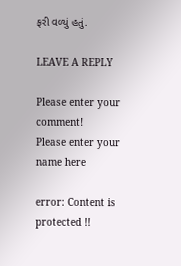ફરી વળ્યું હતું.

LEAVE A REPLY

Please enter your comment!
Please enter your name here

error: Content is protected !!